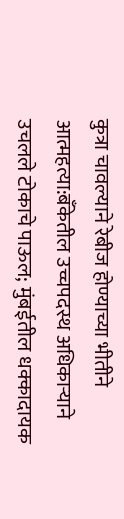कुत्रा चावल्याने रेबीज होण्याच्या भीतीने आत्महत्या:बँकेतील उच्चपदस्थ अधिकाऱ्याने उचलले टोकाचे पाऊल; मुंबईतील धक्कादायक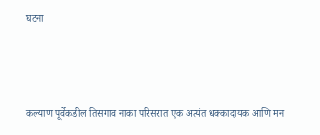घटना




कल्याण पूर्वेकडील तिसगाव नाका परिसरात एक अत्यंत धक्कादायक आणि मन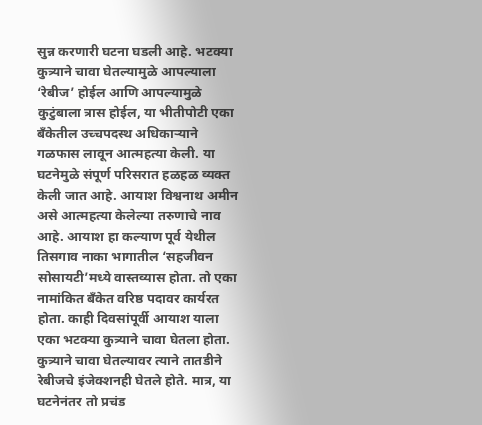सुन्न करणारी घटना घडली आहे. भटक्या कुत्र्याने चावा घेतल्यामुळे आपल्याला ‘रेबीज’ होईल आणि आपल्यामुळे कुटुंबाला त्रास होईल, या भीतीपोटी एका बँकेतील उच्चपदस्थ अधिकाऱ्याने गळफास लावून आत्महत्या केली. या घटनेमुळे संपूर्ण परिसरात हळहळ व्यक्त केली जात आहे. आयाश विश्वनाथ अमीन असे आत्महत्या केलेल्या तरुणाचे नाव आहे. आयाश हा कल्याण पूर्व येथील तिसगाव नाका भागातील ‘सहजीवन सोसायटी’मध्ये वास्तव्यास होता. तो एका नामांकित बँकेत वरिष्ठ पदावर कार्यरत होता. काही दिवसांपूर्वी आयाश याला एका भटक्या कुत्र्याने चावा घेतला होता. कुत्र्याने चावा घेतल्यावर त्याने तातडीने रेबीजचे इंजेक्शनही घेतले होते. मात्र, या घटनेनंतर तो प्रचंड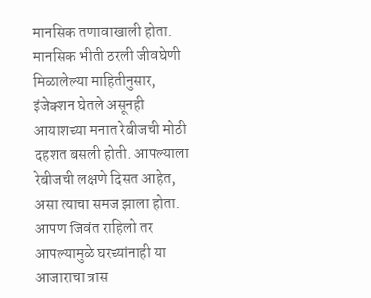मानसिक तणावाखाली होता. मानसिक भीती ठरली जीवघेणी मिळालेल्या माहितीनुसार, इंजेक्शन घेतले असूनही आयाशच्या मनात रेबीजची मोठी दहशत बसली होती. आपल्याला रेबीजची लक्षणे दिसत आहेत, असा त्याचा समज झाला होता. आपण जिवंत राहिलो तर आपल्यामुळे घरच्यांनाही या आजाराचा त्रास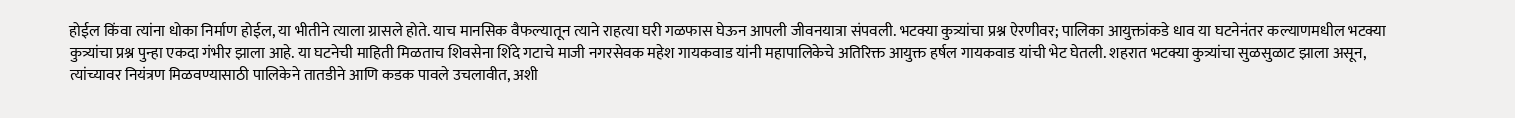होईल किंवा त्यांना धोका निर्माण होईल, या भीतीने त्याला ग्रासले होते. याच मानसिक वैफल्यातून त्याने राहत्या घरी गळफास घेऊन आपली जीवनयात्रा संपवली. भटक्या कुत्र्यांचा प्रश्न ऐरणीवर; पालिका आयुक्तांकडे धाव या घटनेनंतर कल्याणमधील भटक्या कुत्र्यांचा प्रश्न पुन्हा एकदा गंभीर झाला आहे. या घटनेची माहिती मिळताच शिवसेना शिंदे गटाचे माजी नगरसेवक महेश गायकवाड यांनी महापालिकेचे अतिरिक्त आयुक्त हर्षल गायकवाड यांची भेट घेतली. शहरात भटक्या कुत्र्यांचा सुळसुळाट झाला असून, त्यांच्यावर नियंत्रण मिळवण्यासाठी पालिकेने तातडीने आणि कडक पावले उचलावीत, अशी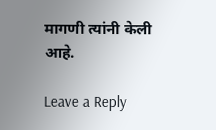मागणी त्यांनी केली आहे.

Leave a Reply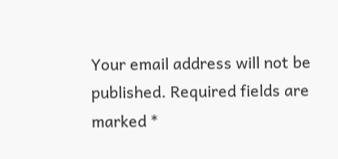Your email address will not be published. Required fields are marked *